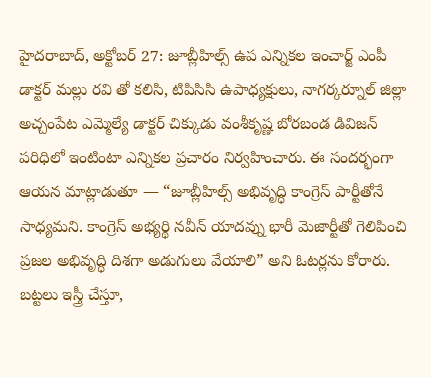హైదరాబాద్, అక్టోబర్ 27: జూబ్లీహిల్స్ ఉప ఎన్నికల ఇంచార్జ్ ఎంపీ డాక్టర్ మల్లు రవి తో కలిసి, టిపిసిసి ఉపాధ్యక్షులు, నాగర్కర్నూల్ జిల్లా అచ్చంపేట ఎమ్మెల్యే డాక్టర్ చిక్కుడు వంశీకృష్ణ బోరబండ డివిజన్ పరిధిలో ఇంటింటా ఎన్నికల ప్రచారం నిర్వహించారు. ఈ సందర్భంగా ఆయన మాట్లాడుతూ — “జూబ్లీహిల్స్ అభివృద్ధి కాంగ్రెస్ పార్టీతోనే సాధ్యమని. కాంగ్రెస్ అభ్యర్థి నవీన్ యాదవ్ను భారీ మెజార్టీతో గెలిపించి ప్రజల అభివృద్ధి దిశగా అడుగులు వేయాలి” అని ఓటర్లను కోరారు. బట్టలు ఇస్త్రీ చేస్తూ,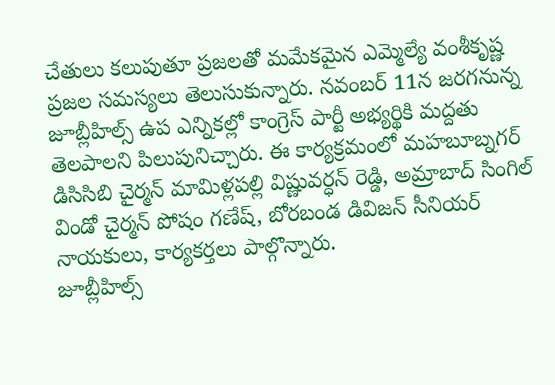చేతులు కలుపుతూ ప్రజలతో మమేకమైన ఎమ్మెల్యే వంశీకృష్ణ ప్రజల సమస్యలు తెలుసుకున్నారు. నవంబర్ 11న జరగనున్న జూబ్లీహిల్స్ ఉప ఎన్నికల్లో కాంగ్రెస్ పార్టీ అభ్యర్థికి మద్దతు తెలపాలని పిలుపునిచ్చారు. ఈ కార్యక్రమంలో మహబూబ్నగర్ డిసిసిబి చైర్మన్ మామిళ్లపల్లి విష్ణువర్ధన్ రెడ్డి, అమ్రాబాద్ సింగిల్ విండో చైర్మన్ పోషం గణేష్, బోరబండ డివిజన్ సీనియర్ నాయకులు, కార్యకర్తలు పాల్గొన్నారు.
జూబ్లీహిల్స్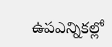ఉపఎన్నికల్లో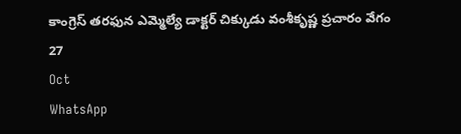కాంగ్రెస్ తరఫున ఎమ్మెల్యే డాక్టర్ చిక్కుడు వంశీకృష్ణ ప్రచారం వేగం
27
Oct
WhatsApp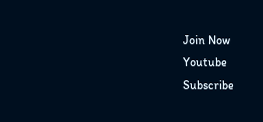Join Now
Youtube
Subscribe